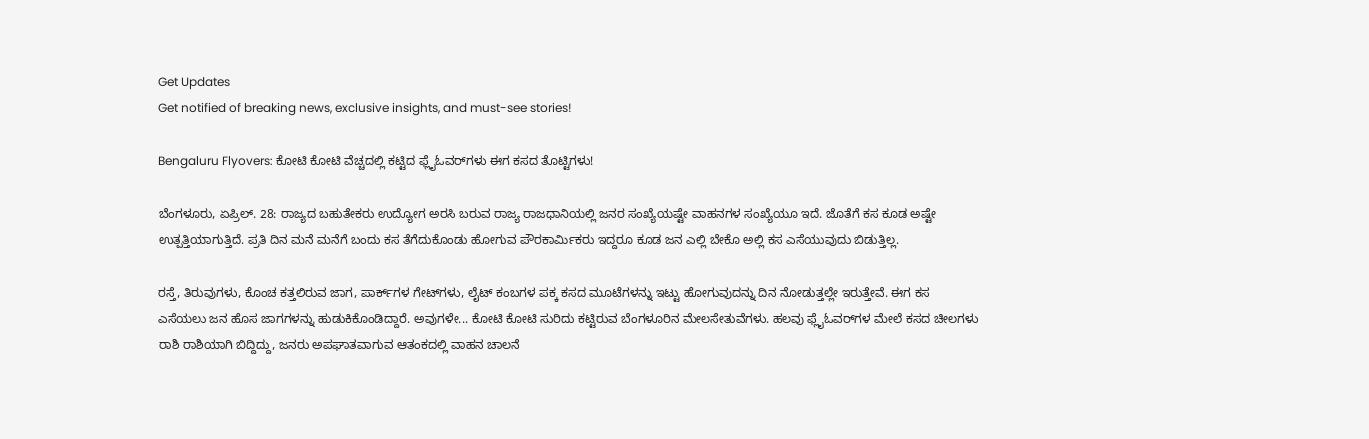Get Updates
Get notified of breaking news, exclusive insights, and must-see stories!

Bengaluru Flyovers: ಕೋಟಿ ಕೋಟಿ ವೆಚ್ಚದಲ್ಲಿ ಕಟ್ಟಿದ ಫ್ಲೈಓವರ್‌ಗಳು ಈಗ ಕಸದ ತೊಟ್ಟಿಗಳು!

ಬೆಂಗಳೂರು, ಏಪ್ರಿಲ್. 28: ರಾಜ್ಯದ ಬಹುತೇಕರು ಉದ್ಯೋಗ ಅರಸಿ ಬರುವ ರಾಜ್ಯ ರಾಜಧಾನಿಯಲ್ಲಿ ಜನರ ಸಂಖ್ಯೆಯಷ್ಟೇ ವಾಹನಗಳ ಸಂಖ್ಯೆಯೂ ಇದೆ. ಜೊತೆಗೆ ಕಸ ಕೂಡ ಅಷ್ಟೇ ಉತ್ಪತ್ತಿಯಾಗುತ್ತಿದೆ. ಪ್ರತಿ ದಿನ ಮನೆ ಮನೆಗೆ ಬಂದು ಕಸ ತೆಗೆದುಕೊಂಡು ಹೋಗುವ ಪೌರಕಾರ್ಮಿಕರು ಇದ್ದರೂ ಕೂಡ ಜನ ಎಲ್ಲಿ ಬೇಕೊ ಅಲ್ಲಿ ಕಸ ಎಸೆಯುವುದು ಬಿಡುತ್ತಿಲ್ಲ.

ರಸ್ತೆ, ತಿರುವುಗಳು, ಕೊಂಚ ಕತ್ತಲಿರುವ ಜಾಗ, ಪಾರ್ಕ್‌ಗಳ ಗೇಟ್‌ಗಳು, ಲೈಟ್ ಕಂಬಗಳ ಪಕ್ಕ ಕಸದ ಮೂಟೆಗಳನ್ನು ಇಟ್ಟು ಹೋಗುವುದನ್ನು ದಿನ ನೋಡುತ್ತಲ್ಲೇ ಇರುತ್ತೇವೆ. ಈಗ ಕಸ ಎಸೆಯಲು ಜನ ಹೊಸ ಜಾಗಗಳನ್ನು ಹುಡುಕಿಕೊಂಡಿದ್ದಾರೆ. ಅವುಗಳೇ... ಕೋಟಿ ಕೋಟಿ ಸುರಿದು ಕಟ್ಟಿರುವ ಬೆಂಗಳೂರಿನ ಮೇಲಸೇತುವೆಗಳು. ಹಲವು ಫ್ಲೈಓವರ್‌ಗಳ ಮೇಲೆ ಕಸದ ಚೀಲಗಳು ರಾಶಿ ರಾಶಿಯಾಗಿ ಬಿದ್ದಿದ್ದು, ಜನರು ಅಪಘಾತವಾಗುವ ಆತಂಕದಲ್ಲಿ ವಾಹನ ಚಾಲನೆ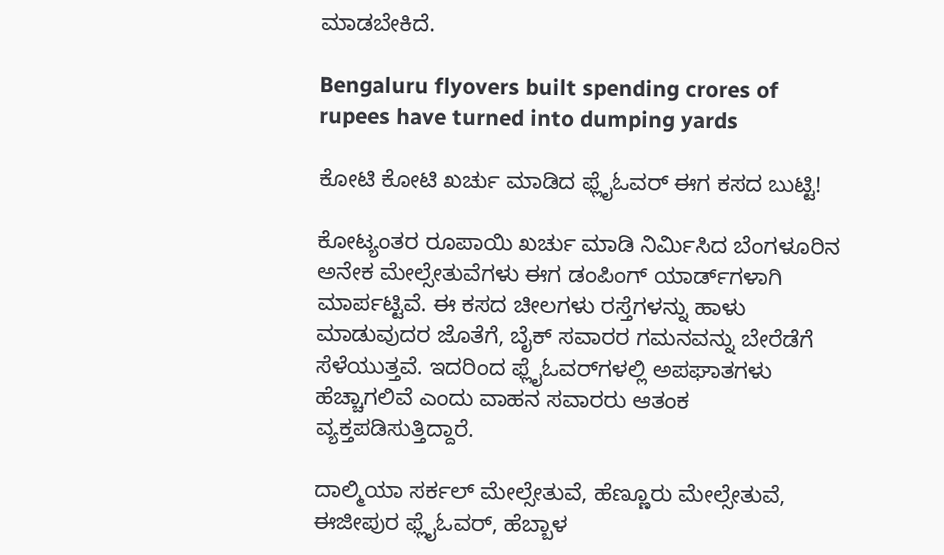ಮಾಡಬೇಕಿದೆ.

Bengaluru flyovers built spending crores of rupees have turned into dumping yards

ಕೋಟಿ ಕೋಟಿ ಖರ್ಚು ಮಾಡಿದ ಫ್ಲೈಓವರ್ ಈಗ ಕಸದ ಬುಟ್ಟಿ!

ಕೋಟ್ಯಂತರ ರೂಪಾಯಿ ಖರ್ಚು ಮಾಡಿ ನಿರ್ಮಿಸಿದ ಬೆಂಗಳೂರಿನ ಅನೇಕ ಮೇಲ್ಸೇತುವೆಗಳು ಈಗ ಡಂಪಿಂಗ್ ಯಾರ್ಡ್‌ಗಳಾಗಿ ಮಾರ್ಪಟ್ಟಿವೆ. ಈ ಕಸದ ಚೀಲಗಳು ರಸ್ತೆಗಳನ್ನು ಹಾಳು ಮಾಡುವುದರ ಜೊತೆಗೆ, ಬೈಕ್ ಸವಾರರ ಗಮನವನ್ನು ಬೇರೆಡೆಗೆ ಸೆಳೆಯುತ್ತವೆ. ಇದರಿಂದ ಫ್ಲೈಓವರ್‌ಗಳಲ್ಲಿ ಅಪಘಾತಗಳು ಹೆಚ್ಚಾಗಲಿವೆ ಎಂದು ವಾಹನ ಸವಾರರು ಆತಂಕ ವ್ಯಕ್ತಪಡಿಸುತ್ತಿದ್ದಾರೆ.

ದಾಲ್ಮಿಯಾ ಸರ್ಕಲ್ ಮೇಲ್ಸೇತುವೆ, ಹೆಣ್ಣೂರು ಮೇಲ್ಸೇತುವೆ, ಈಜೀಪುರ ಫ್ಲೈಓವರ್, ಹೆಬ್ಬಾಳ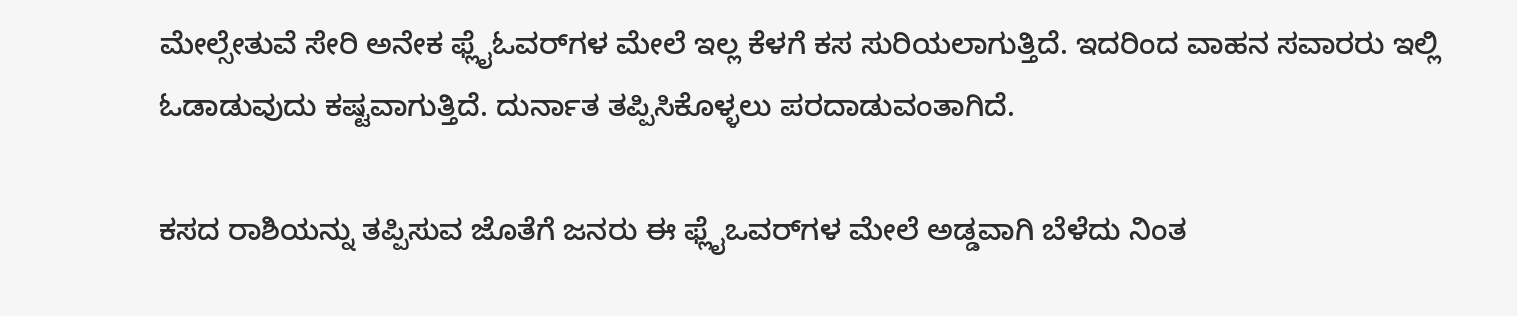ಮೇಲ್ಸೇತುವೆ ಸೇರಿ ಅನೇಕ ಫ್ಲೈಓವರ್‌ಗಳ ಮೇಲೆ ಇಲ್ಲ ಕೆಳಗೆ ಕಸ ಸುರಿಯಲಾಗುತ್ತಿದೆ. ಇದರಿಂದ ವಾಹನ ಸವಾರರು ಇಲ್ಲಿ ಓಡಾಡುವುದು ಕಷ್ಟವಾಗುತ್ತಿದೆ. ದುರ್ನಾತ ತಪ್ಪಿಸಿಕೊಳ್ಳಲು ಪರದಾಡುವಂತಾಗಿದೆ.

ಕಸದ ರಾಶಿಯನ್ನು ತಪ್ಪಿಸುವ ಜೊತೆಗೆ ಜನರು ಈ ಫ್ಲೈಒವರ್‌ಗಳ ಮೇಲೆ ಅಡ್ಡವಾಗಿ ಬೆಳೆದು ನಿಂತ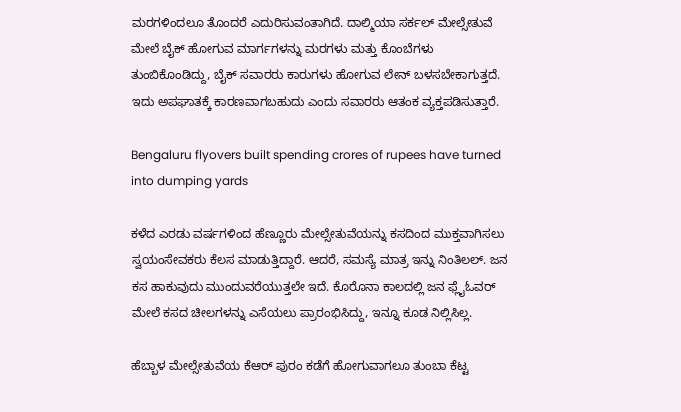ಮರಗಳಿಂದಲೂ ತೊಂದರೆ ಎದುರಿಸುವಂತಾಗಿದೆ. ದಾಲ್ಮಿಯಾ ಸರ್ಕಲ್ ಮೇಲ್ಸೇತುವೆ ಮೇಲೆ ಬೈಕ್ ಹೋಗುವ ಮಾರ್ಗಗಳನ್ನು ಮರಗಳು ಮತ್ತು ಕೊಂಬೆಗಳು ತುಂಬಿಕೊಂಡಿದ್ದು, ಬೈಕ್ ಸವಾರರು ಕಾರುಗಳು ಹೋಗುವ ಲೇನ್ ಬಳಸಬೇಕಾಗುತ್ತದೆ. ಇದು ಅಪಘಾತಕ್ಕೆ ಕಾರಣವಾಗಬಹುದು ಎಂದು ಸವಾರರು ಆತಂಕ ವ್ಯಕ್ತಪಡಿಸುತ್ತಾರೆ.

Bengaluru flyovers built spending crores of rupees have turned into dumping yards

ಕಳೆದ ಎರಡು ವರ್ಷಗಳಿಂದ ಹೆಣ್ಣೂರು ಮೇಲ್ಸೇತುವೆಯನ್ನು ಕಸದಿಂದ ಮುಕ್ತವಾಗಿಸಲು ಸ್ವಯಂಸೇವಕರು ಕೆಲಸ ಮಾಡುತ್ತಿದ್ದಾರೆ. ಆದರೆ, ಸಮಸ್ಯೆ ಮಾತ್ರ ಇನ್ನು ನಿಂತಿಲಲ್. ಜನ ಕಸ ಹಾಕುವುದು ಮುಂದುವರೆಯುತ್ತಲೇ ಇದೆ. ಕೊರೊನಾ ಕಾಲದಲ್ಲಿ ಜನ ಫ್ಲೈಓವರ್ ಮೇಲೆ ಕಸದ ಚೀಲಗಳನ್ನು ಎಸೆಯಲು ಪ್ರಾರಂಭಿಸಿದ್ದು, ಇನ್ನೂ ಕೂಡ ನಿಲ್ಲಿಸಿಲ್ಲ.

ಹೆಬ್ಬಾಳ ಮೇಲ್ಸೇತುವೆಯ ಕೆಆರ್ ಪುರಂ ಕಡೆಗೆ ಹೋಗುವಾಗಲೂ ತುಂಬಾ ಕೆಟ್ಟ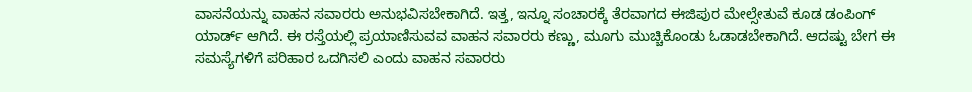ವಾಸನೆಯನ್ನು ವಾಹನ ಸವಾರರು ಅನುಭವಿಸಬೇಕಾಗಿದೆ. ಇತ್ತ, ಇನ್ನೂ ಸಂಚಾರಕ್ಕೆ ತೆರವಾಗದ ಈಜಿಪುರ ಮೇಲ್ಸೇತುವೆ ಕೂಡ ಡಂಪಿಂಗ್ ಯಾರ್ಡ್ ಆಗಿದೆ. ಈ ರಸ್ತೆಯಲ್ಲಿ ಪ್ರಯಾಣಿಸುವವ ವಾಹನ ಸವಾರರು ಕಣ್ಣು, ಮೂಗು ಮುಚ್ಚಿಕೊಂಡು ಓಡಾಡಬೇಕಾಗಿದೆ. ಆದಷ್ಟು ಬೇಗ ಈ ಸಮಸ್ಯೆಗಳಿಗೆ ಪರಿಹಾರ ಒದಗಿಸಲಿ ಎಂದು ವಾಹನ ಸವಾರರು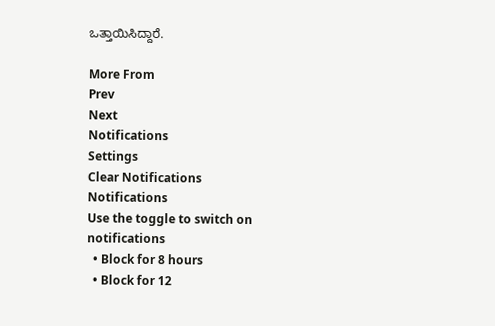ಒತ್ತಾಯಿಸಿದ್ದಾರೆ.

More From
Prev
Next
Notifications
Settings
Clear Notifications
Notifications
Use the toggle to switch on notifications
  • Block for 8 hours
  • Block for 12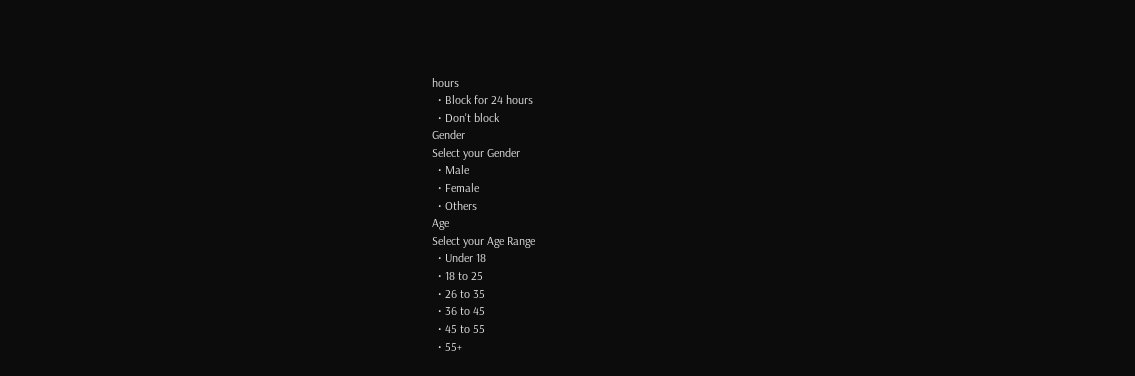hours
  • Block for 24 hours
  • Don't block
Gender
Select your Gender
  • Male
  • Female
  • Others
Age
Select your Age Range
  • Under 18
  • 18 to 25
  • 26 to 35
  • 36 to 45
  • 45 to 55
  • 55+